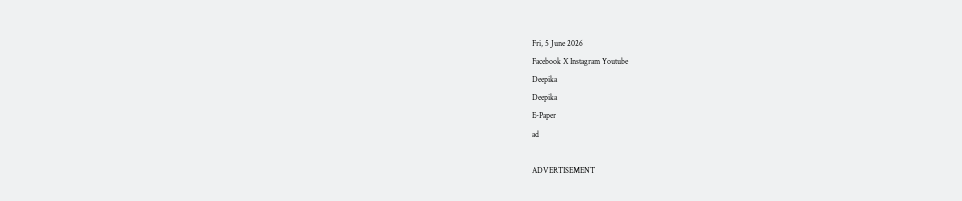Fri, 5 June 2026
Facebook X Instagram Youtube
Deepika
Deepika
E-Paper
ad

ADVERTISEMENT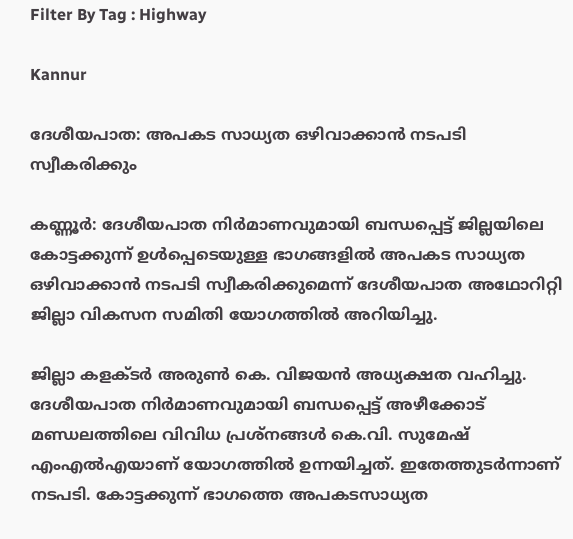Filter By Tag : Highway

Kannur

ദേശീയപാത: അപകട സാധ്യത ഒഴിവാക്കാൻ നടപടി സ്വീകരിക്കും

കണ്ണൂർ: ദേശീയപാത നിർമാണവുമായി ബന്ധപ്പെട്ട് ജില്ലയിലെ കോട്ടക്കുന്ന് ഉൾപ്പെടെയുള്ള ഭാഗങ്ങളിൽ അപകട സാധ്യത ഒഴിവാക്കാൻ നടപടി സ്വീകരിക്കുമെന്ന് ദേശീയപാത അഥോറിറ്റി ജില്ലാ വികസന സമിതി യോഗത്തിൽ അറിയിച്ചു.

ജില്ലാ കളക്ടർ അരുൺ കെ. വിജയൻ അധ്യക്ഷത വഹിച്ചു. ദേശീയപാത നിർമാണവുമായി ബന്ധപ്പെട്ട് അഴീക്കോട് മണ്ഡലത്തിലെ വിവിധ പ്രശ്നങ്ങൾ കെ.വി. സുമേഷ് എംഎൽഎയാണ് യോഗത്തിൽ ഉന്നയിച്ചത്. ഇതേത്തുടർന്നാണ് നടപടി. കോട്ടക്കുന്ന് ഭാഗത്തെ അപകടസാധ്യത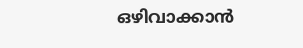ഒഴിവാക്കാൻ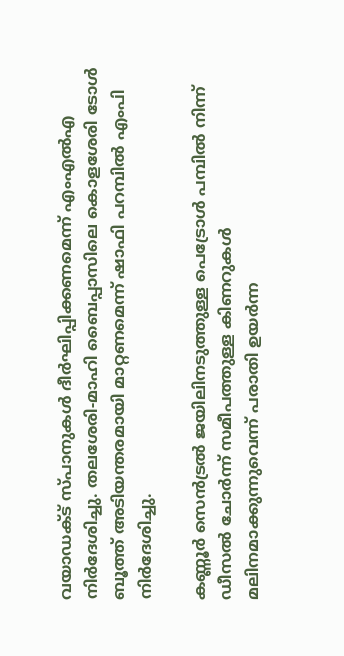വയാഡക്ട് സ്പാനുകൾ ദീർഘിപ്പിക്കണമെന്ന് എംഎൽഎ നിർദേശിച്ചു. തലശേരി-മാഹി ബൈപ്പാസിലെ കൊളശേരി ടോൾ ബൂത്ത് അടിയന്തരമായി മാറ്റണമെന്ന് ഷാഫി പറമ്പിൽ എംപി നിർദേശിച്ചു.

കണ്ണൂർ സെൻട്രൽ ജയിലിനടുത്തുള്ള പെട്രോൾ പമ്പിൽ നിന്ന് ഡീസൽ ചോർന്ന് സമീപത്തുള്ള കിണറുകൾ മലിനമാക്കുന്നുവെന്ന് പരാതി ഉയർന്ന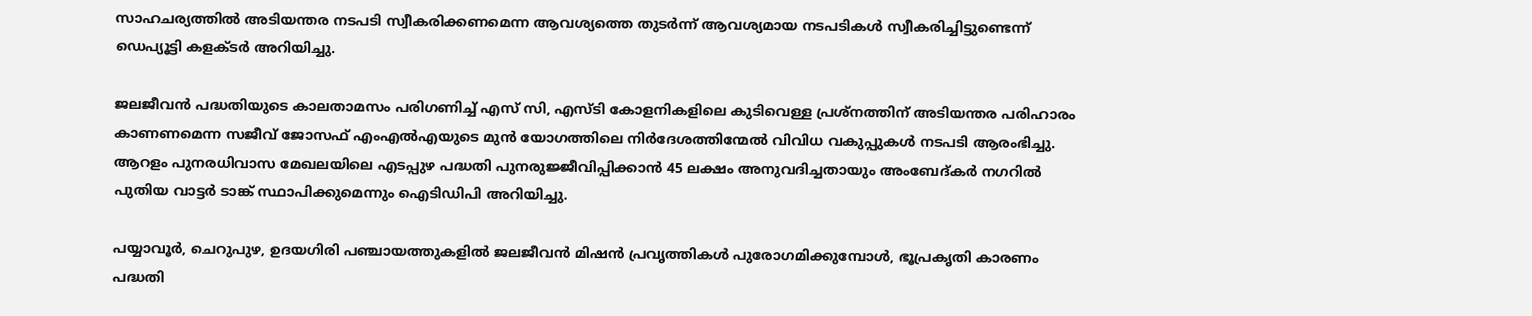സാഹചര്യത്തിൽ അടിയന്തര നടപടി സ്വീകരിക്കണമെന്ന ആവശ്യത്തെ തുടർന്ന് ആവശ്യമായ നടപടികൾ സ്വീകരിച്ചിട്ടുണ്ടെന്ന് ഡെപ്യൂട്ടി കളക്ടർ അറിയിച്ചു.

ജലജീവൻ പദ്ധതിയുടെ കാലതാമസം പരിഗണിച്ച് എസ്‌ സി, എസ്‌ടി കോളനികളിലെ കുടിവെള്ള പ്രശ്നത്തിന് അടിയന്തര പരിഹാരം കാണണമെന്ന സജീവ് ജോസഫ് എംഎൽഎയുടെ മുൻ യോഗത്തിലെ നിർദേശത്തിന്മേൽ വിവിധ വകുപ്പുകൾ നടപടി ആരംഭിച്ചു. ആറളം പുനരധിവാസ മേഖലയിലെ എടപ്പുഴ പദ്ധതി പുനരുജ്ജീവിപ്പിക്കാൻ 45 ലക്ഷം അനുവദിച്ചതായും അംബേദ്കർ നഗറിൽ പുതിയ വാട്ടർ ടാങ്ക് സ്ഥാപിക്കുമെന്നും ഐടിഡിപി അറിയിച്ചു.

പയ്യാവൂർ, ചെറുപുഴ, ഉദയഗിരി പഞ്ചായത്തുകളിൽ ജലജീവൻ മിഷൻ പ്രവൃത്തികൾ പുരോഗമിക്കുമ്പോൾ, ഭൂപ്രകൃതി കാരണം പദ്ധതി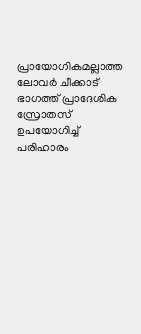പ്രായോഗികമല്ലാത്ത ലോവർ ചീക്കാട് ഭാഗത്ത് പ്രാദേശിക സ്രോതസ് ഉപയോഗിച്ച് പരിഹാരം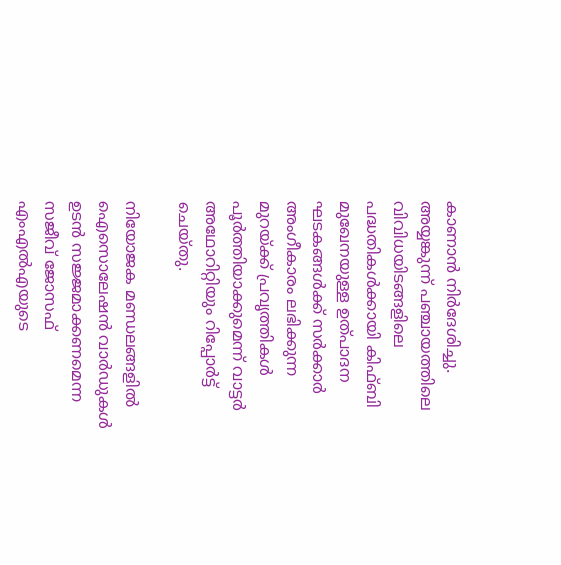കാണാൻ നിർദേശിച്ചു. അയ്യങ്കുന്ന് പഞ്ചായത്തിലെ വിവിധയിടങ്ങളിലെ പദ്ധതികൾക്കായി കിഫ്ബി മുഖേനയുള്ള ഉത്പാദന ഘടകങ്ങൾക്ക് സർക്കാർ അംഗീകാരം ലഭിക്കുന്ന മുറയ്ക്ക് പ്രവൃത്തികൾ പൂർത്തിയാക്കുമെന്ന് വാട്ടർ അഥോറിറ്റിയും റിപ്പോർട്ട് ചെയ്തു.

നിയോജക മണ്ഡലങ്ങളിൽ ഐസൊലേഷൻ വാർഡുകൾ ഉടൻ സജ്ജമാക്കണമെന്ന സജീവ് ജോസഫ് എംഎൽഎയുടെ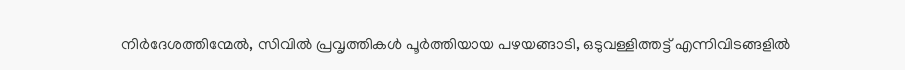നിർദേശത്തിന്മേൽ, സിവിൽ പ്രവൃത്തികൾ പൂർത്തിയായ പഴയങ്ങാടി, ഒടുവള്ളിത്തട്ട് എന്നിവിടങ്ങളിൽ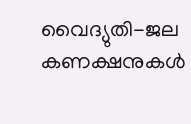വൈദ്യുതി-ജല കണക്ഷനുകൾ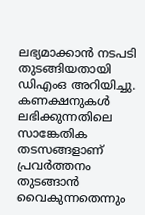ലഭ്യമാക്കാൻ നടപടി തുടങ്ങിയതായി ഡിഎംഒ അറിയിച്ചു. കണക്ഷനുകൾ ലഭിക്കുന്നതിലെ സാങ്കേതിക തടസങ്ങളാണ് പ്രവർത്തനം തുടങ്ങാൻ വൈകുന്നതെന്നും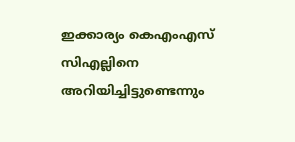ഇക്കാര്യം കെഎംഎസ് സിഎല്ലിനെ അറിയിച്ചിട്ടുണ്ടെന്നും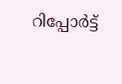റിപ്പോർട്ട്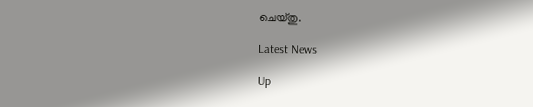ചെയ്തു.

Latest News

Up